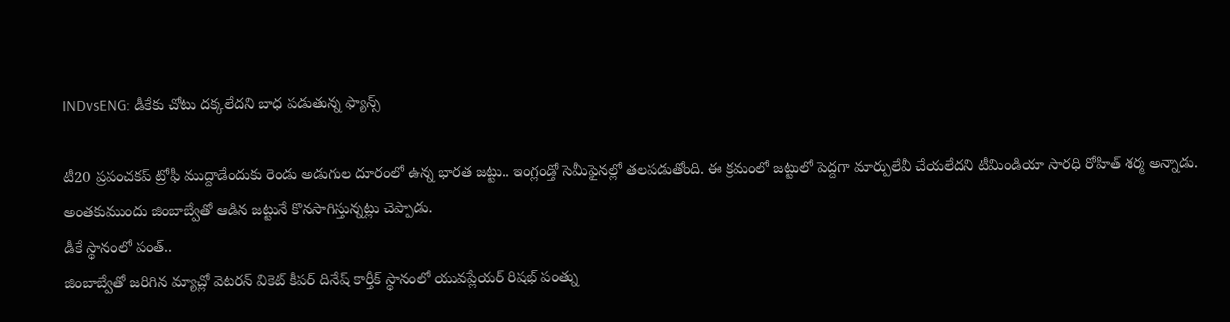INDvsENG: డీకేకు చోటు దక్కలేదని బాధ పడుతున్న ఫ్యాన్స్

టీ20 ప్రపంచకప్ ట్రోఫీ ముద్దాడేందుకు రెండు అడుగుల దూరంలో ఉన్న భారత జట్టు.. ఇంగ్లండ్తో సెమీఫైనల్లో తలపడుతోంది. ఈ క్రమంలో జట్టులో పెద్దగా మార్పులేవీ చేయలేదని టీమిండియా సారధి రోహిత్ శర్మ అన్నాడు. అంతకుముందు జింబాబ్వేతో ఆడిన జట్టునే కొనసాగిస్తున్నట్లు చెప్పాడు.
డీకే స్థానంలో పంత్..
జింబాబ్వేతో జరిగిన మ్యాచ్లో వెటరన్ వికెట్ కీపర్ దినేష్ కార్తీక్ స్థానంలో యువప్లేయర్ రిషభ్ పంత్ను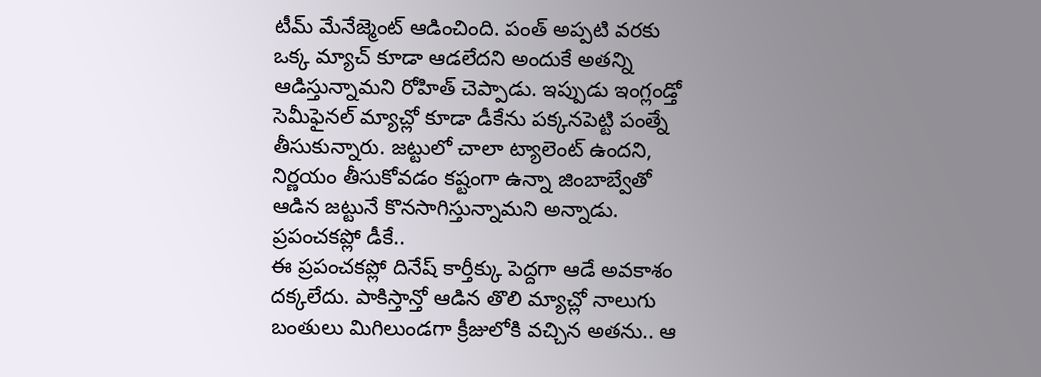టీమ్ మేనేజ్మెంట్ ఆడించింది. పంత్ అప్పటి వరకు ఒక్క మ్యాచ్ కూడా ఆడలేదని అందుకే అతన్ని ఆడిస్తున్నామని రోహిత్ చెప్పాడు. ఇప్పుడు ఇంగ్లండ్తో సెమీఫైనల్ మ్యాచ్లో కూడా డీకేను పక్కనపెట్టి పంత్నే తీసుకున్నారు. జట్టులో చాలా ట్యాలెంట్ ఉందని, నిర్ణయం తీసుకోవడం కష్టంగా ఉన్నా జింబాబ్వేతో ఆడిన జట్టునే కొనసాగిస్తున్నామని అన్నాడు.
ప్రపంచకప్లో డీకే..
ఈ ప్రపంచకప్లో దినేష్ కార్తీక్కు పెద్దగా ఆడే అవకాశం దక్కలేదు. పాకిస్తాన్తో ఆడిన తొలి మ్యాచ్లో నాలుగు బంతులు మిగిలుండగా క్రీజులోకి వచ్చిన అతను.. ఆ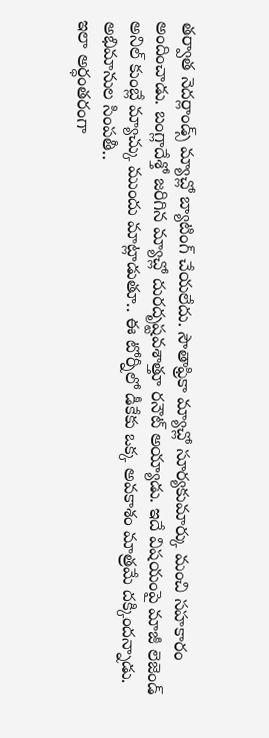తర్వాత నెదర్లాండ్స్ మ్యాచ్లో బ్యాటింగ్ చేయలేదు. సౌతాఫ్రికా మ్యాచ్లో సూర్యకుమార్కు మంచి సహకారం అందించాడు. బంగ్లాదేశ్తో జరిగిన మ్యాచ్లో దురదృష్టవశాత్తూ రనౌట్ అయ్యాడు. ఇదే విషయంపై మాజీ లెజెండ్ అనిల్ కుంబ్లే మ్యాచ్కు ముందు మాట్లాడుతూ.. ఈ టోర్నీలో డీకేకు ఒక్క అవకాశం మాత్రమే దక్కిందన్నాడు.
అభిమానుల సింపతీ..
ఇలా అర్ధంతరంగా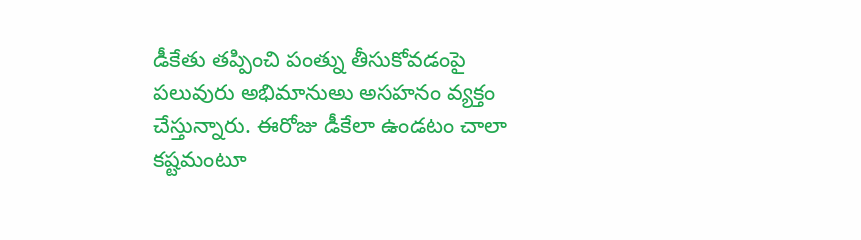డీకేతు తప్పించి పంత్ను తీసుకోవడంపై పలువురు అభిమానుఅు అసహనం వ్యక్తం చేస్తున్నారు. ఈరోజు డీకేలా ఉండటం చాలా కష్టమంటూ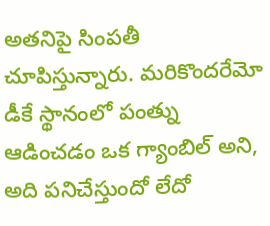అతనిపై సింపతీ చూపిస్తున్నారు. మరికొందరేమో డీకే స్థానంలో పంత్ను ఆడించడం ఒక గ్యాంబిల్ అని, అది పనిచేస్తుందో లేదో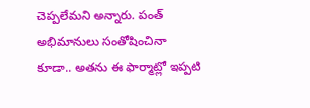చెప్పలేమని అన్నారు. పంత్ అభిమానులు సంతోషించినా కూడా.. అతను ఈ ఫార్మాట్లో ఇప్పటి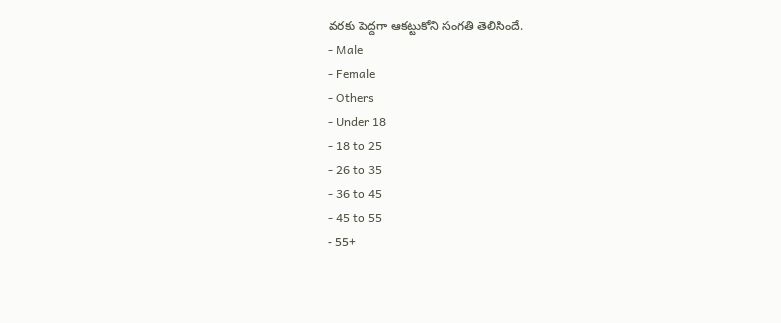వరకు పెద్దగా ఆకట్టుకోని సంగతి తెలిసిందే.
- Male
- Female
- Others
- Under 18
- 18 to 25
- 26 to 35
- 36 to 45
- 45 to 55
- 55+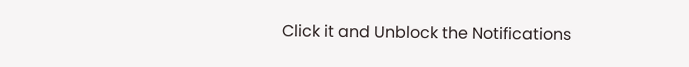Click it and Unblock the Notifications